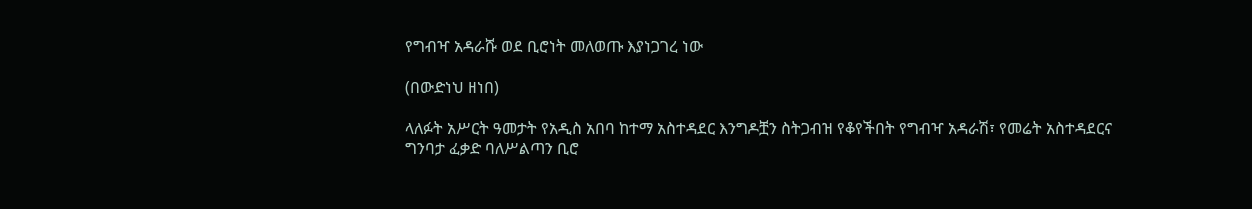የግብዣ አዳራሹ ወደ ቢሮነት መለወጡ እያነጋገረ ነው

(በውድነህ ዘነበ)

ላለፉት አሥርት ዓመታት የአዲስ አበባ ከተማ አስተዳደር እንግዶቿን ስትጋብዝ የቆየችበት የግብዣ አዳራሽ፣ የመሬት አስተዳደርና ግንባታ ፈቃድ ባለሥልጣን ቢሮ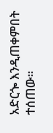አድርጐ እንዲጠቀምበት ተሰጠው፡፡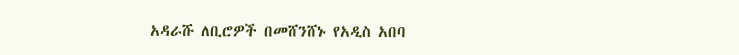አዳራሹ ለቢሮዎች በመሸንሸኑ የአዲስ አበባ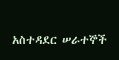አስተዳደር ሠራተኞች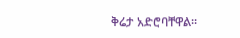ቅሬታ አድሮባቸዋል፡፡